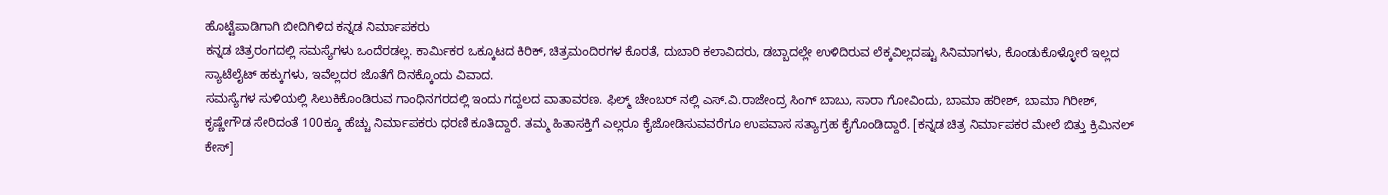ಹೊಟ್ಟೆಪಾಡಿಗಾಗಿ ಬೀದಿಗಿಳಿದ ಕನ್ನಡ ನಿರ್ಮಾಪಕರು
ಕನ್ನಡ ಚಿತ್ರರಂಗದಲ್ಲಿ ಸಮಸ್ಯೆಗಳು ಒಂದೆರಡಲ್ಲ. ಕಾರ್ಮಿಕರ ಒಕ್ಕೂಟದ ಕಿರಿಕ್, ಚಿತ್ರಮಂದಿರಗಳ ಕೊರತೆ, ದುಬಾರಿ ಕಲಾವಿದರು, ಡಬ್ಬಾದಲ್ಲೇ ಉಳಿದಿರುವ ಲೆಕ್ಕವಿಲ್ಲದಷ್ಟು ಸಿನಿಮಾಗಳು, ಕೊಂಡುಕೊಳ್ಳೋರೆ ಇಲ್ಲದ ಸ್ಯಾಟೆಲೈಟ್ ಹಕ್ಕುಗಳು, ಇವೆಲ್ಲದರ ಜೊತೆಗೆ ದಿನಕ್ಕೊಂದು ವಿವಾದ.
ಸಮಸ್ಯೆಗಳ ಸುಳಿಯಲ್ಲಿ ಸಿಲುಕಿಕೊಂಡಿರುವ ಗಾಂಧಿನಗರದಲ್ಲಿ ಇಂದು ಗದ್ದಲದ ವಾತಾವರಣ. ಫಿಲ್ಮ್ ಚೇಂಬರ್ ನಲ್ಲಿ ಎಸ್.ವಿ.ರಾಜೇಂದ್ರ ಸಿಂಗ್ ಬಾಬು, ಸಾರಾ ಗೋವಿಂದು, ಬಾಮಾ ಹರೀಶ್, ಬಾಮಾ ಗಿರೀಶ್, ಕೃಷ್ಣೇಗೌಡ ಸೇರಿದಂತೆ 100ಕ್ಕೂ ಹೆಚ್ಚು ನಿರ್ಮಾಪಕರು ಧರಣಿ ಕೂತಿದ್ದಾರೆ. ತಮ್ಮ ಹಿತಾಸಕ್ತಿಗೆ ಎಲ್ಲರೂ ಕೈಜೋಡಿಸುವವರೆಗೂ ಉಪವಾಸ ಸತ್ಯಾಗ್ರಹ ಕೈಗೊಂಡಿದ್ದಾರೆ. [ಕನ್ನಡ ಚಿತ್ರ ನಿರ್ಮಾಪಕರ ಮೇಲೆ ಬಿತ್ತು ಕ್ರಿಮಿನಲ್ ಕೇಸ್]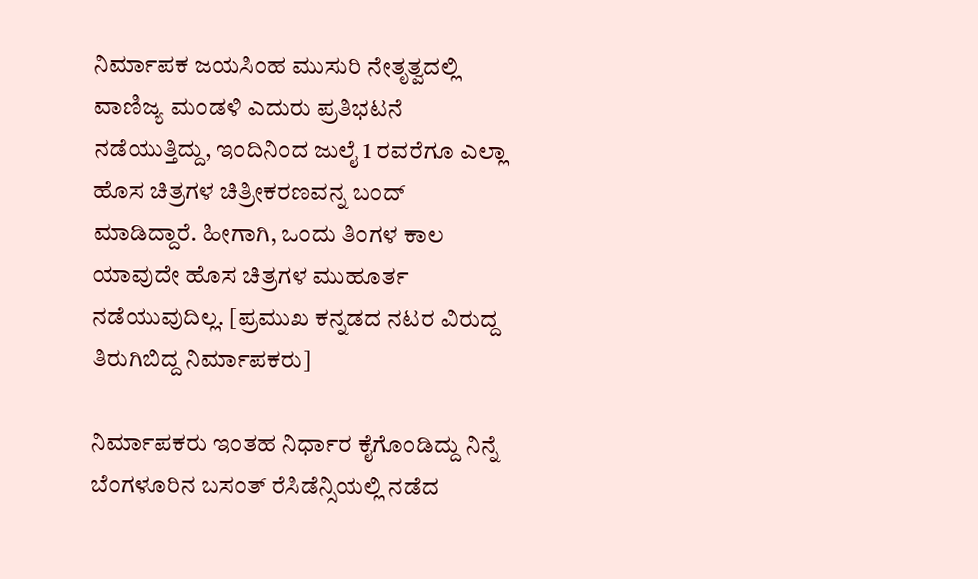ನಿರ್ಮಾಪಕ ಜಯಸಿಂಹ ಮುಸುರಿ ನೇತೃತ್ವದಲ್ಲಿ ವಾಣಿಜ್ಯ ಮಂಡಳಿ ಎದುರು ಪ್ರತಿಭಟನೆ ನಡೆಯುತ್ತಿದ್ದು, ಇಂದಿನಿಂದ ಜುಲೈ 1 ರವರೆಗೂ ಎಲ್ಲಾ ಹೊಸ ಚಿತ್ರಗಳ ಚಿತ್ರೀಕರಣವನ್ನ ಬಂದ್ ಮಾಡಿದ್ದಾರೆ. ಹೀಗಾಗಿ, ಒಂದು ತಿಂಗಳ ಕಾಲ ಯಾವುದೇ ಹೊಸ ಚಿತ್ರಗಳ ಮುಹೂರ್ತ ನಡೆಯುವುದಿಲ್ಲ. [ಪ್ರಮುಖ ಕನ್ನಡದ ನಟರ ವಿರುದ್ದ ತಿರುಗಿಬಿದ್ದ ನಿರ್ಮಾಪಕರು]

ನಿರ್ಮಾಪಕರು ಇಂತಹ ನಿರ್ಧಾರ ಕೈಗೊಂಡಿದ್ದು ನಿನ್ನೆ ಬೆಂಗಳೂರಿನ ಬಸಂತ್ ರೆಸಿಡೆನ್ಸಿಯಲ್ಲಿ ನಡೆದ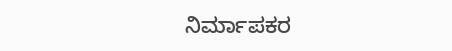ನಿರ್ಮಾಪಕರ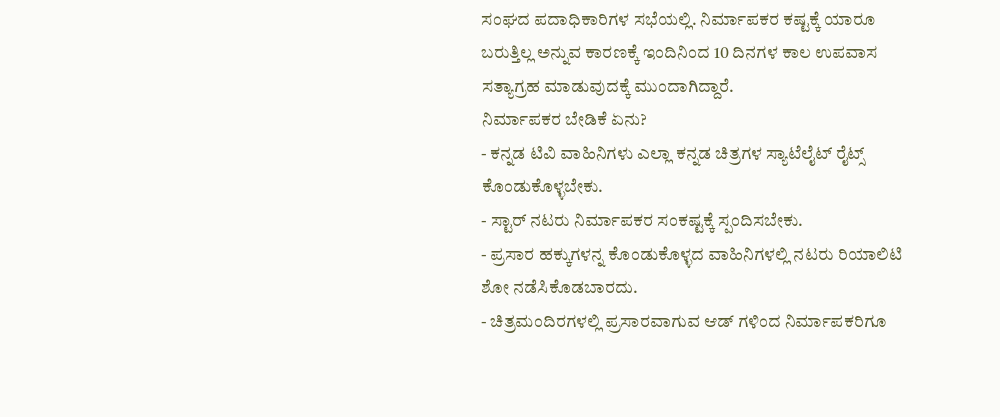ಸಂಘದ ಪದಾಧಿಕಾರಿಗಳ ಸಭೆಯಲ್ಲಿ. ನಿರ್ಮಾಪಕರ ಕಷ್ಟಕ್ಕೆ ಯಾರೂ ಬರುತ್ತಿಲ್ಲ ಅನ್ನುವ ಕಾರಣಕ್ಕೆ ಇಂದಿನಿಂದ 10 ದಿನಗಳ ಕಾಲ ಉಪವಾಸ ಸತ್ಯಾಗ್ರಹ ಮಾಡುವುದಕ್ಕೆ ಮುಂದಾಗಿದ್ದಾರೆ.
ನಿರ್ಮಾಪಕರ ಬೇಡಿಕೆ ಏನು?
- ಕನ್ನಡ ಟಿವಿ ವಾಹಿನಿಗಳು ಎಲ್ಲಾ ಕನ್ನಡ ಚಿತ್ರಗಳ ಸ್ಯಾಟೆಲೈಟ್ ರೈಟ್ಸ್ ಕೊಂಡುಕೊಳ್ಳಬೇಕು.
- ಸ್ಟಾರ್ ನಟರು ನಿರ್ಮಾಪಕರ ಸಂಕಷ್ಟಕ್ಕೆ ಸ್ಪಂದಿಸಬೇಕು.
- ಪ್ರಸಾರ ಹಕ್ಕುಗಳನ್ನ ಕೊಂಡುಕೊಳ್ಳದ ವಾಹಿನಿಗಳಲ್ಲಿ ನಟರು ರಿಯಾಲಿಟಿ ಶೋ ನಡೆಸಿಕೊಡಬಾರದು.
- ಚಿತ್ರಮಂದಿರಗಳಲ್ಲಿ ಪ್ರಸಾರವಾಗುವ ಆಡ್ ಗಳಿಂದ ನಿರ್ಮಾಪಕರಿಗೂ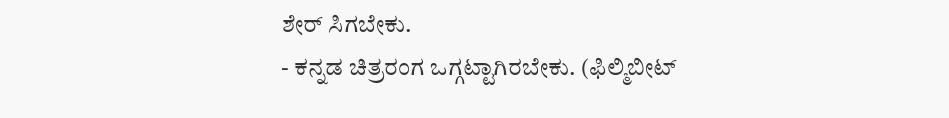ಶೇರ್ ಸಿಗಬೇಕು.
- ಕನ್ನಡ ಚಿತ್ರರಂಗ ಒಗ್ಗಟ್ಟಾಗಿರಬೇಕು. (ಫಿಲ್ಮಿಬೀಟ್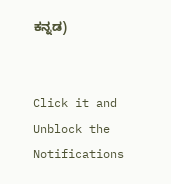ಕನ್ನಡ)


Click it and Unblock the Notifications